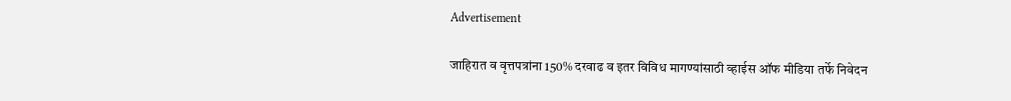Advertisement

जाहिरात व वृत्तपत्रांना 150% दरवाढ व इतर विविध मागण्यांसाठी व्हाईस ऑफ मीडिया तर्फे निवेदन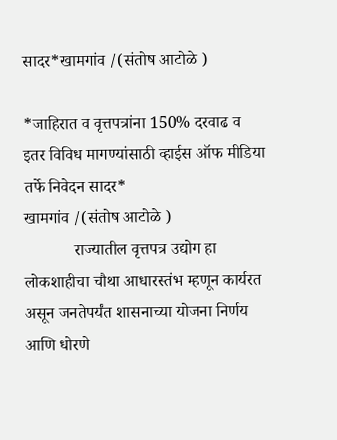सादर*खामगांव /(संतोष आटोळे )

*जाहिरात व वृत्तपत्रांना 150% दरवाढ व इतर विविध मागण्यांसाठी व्हाईस ऑफ मीडिया तर्फे निवेदन सादर*
खामगांव /(संतोष आटोळे )
            राज्यातील वृत्तपत्र उद्योग हा लोकशाहीचा चौथा आधारस्तंभ म्हणून कार्यरत असून जनतेपर्यंत शासनाच्या योजना निर्णय आणि धोरणे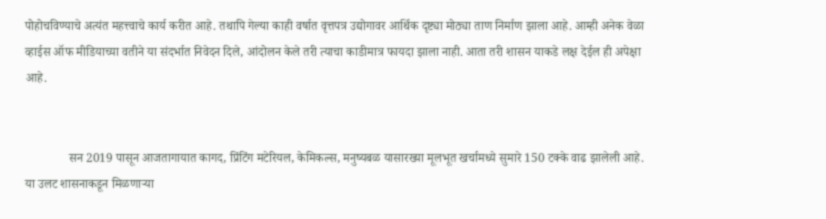पोहोचविण्याचे अत्यंत महत्त्वाचे कार्य करीत आहे. तथापि गेल्या काही वर्षात वृत्तपत्र उद्योगावर आर्थिक दृष्ट्या मोठ्या ताण निर्माण झाला आहे. आम्ही अनेक वेळा व्हाईस ऑफ मीडियाच्या वतीने या संदर्भात निवेदन दिले, आंदोलन केले तरी त्याचा काडीमात्र फायदा झाला नाही. आता तरी शासन याकडे लक्ष देईल ही अपेक्षा आहे.


              सन 2019 पासून आजतागायात कागद, प्रिंटिंग मटेरियल, केमिकल्स, मनुष्यबळ यासारख्या मूलभूत खर्चामध्ये सुमारे 150 टक्के वाढ झालेली आहे. या उलट शासनाकडून मिळणाऱ्या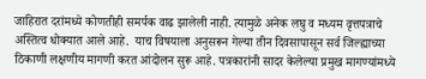जाहिरात दरांमध्ये कोणतीही समर्पक वाढ झालेली नाही. त्यामुळे अनेक लघु व मध्यम वृत्तपत्राचे अस्तित्व धोक्यात आले आहे.  याच विषयाला अनुसरून गेल्या तीन दिवसापासून सर्व जिल्ह्याच्या ठिकाणी लक्षणीय मागणी करत आंदोलन सुरू आहे. पत्रकारांनी सादर केलेल्या प्रमुख मागण्यांमध्ये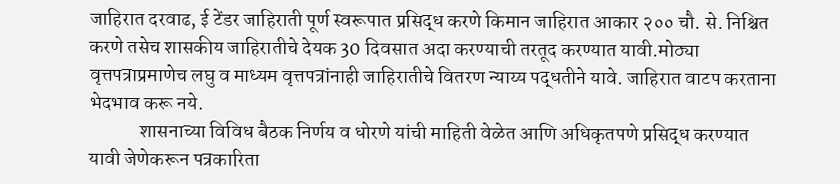जाहिरात दरवाढ, ई टेंडर जाहिराती पूर्ण स्वरूपात प्रसिद्ध करणे किमान जाहिरात आकार २०० चौ. से. निश्चित करणे तसेच शासकीय जाहिरातीचे देयक 30 दिवसात अदा करण्याची तरतूद करण्यात यावी.मोठ्या वृत्तपत्राप्रमाणेच लघु व माध्यम वृत्तपत्रांनाही जाहिरातीचे वितरण न्याय्य पद्धतीने यावे. जाहिरात वाटप करताना भेदभाव करू नये.
             शासनाच्या विविध बैठक निर्णय व धोरणे यांची माहिती वेळेत आणि अधिकृतपणे प्रसिद्ध करण्यात यावी जेणेकरून पत्रकारिता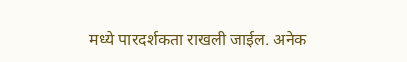मध्ये पारदर्शकता राखली जाईल. अनेक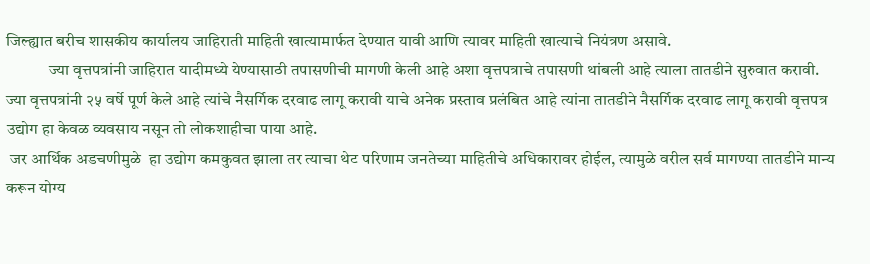जिल्ह्यात बरीच शासकीय कार्यालय जाहिराती माहिती खात्यामार्फत देण्यात यावी आणि त्यावर माहिती खात्याचे नियंत्रण असावे.
             ज्या वृत्तपत्रांनी जाहिरात यादीमध्ये येण्यासाठी तपासणीची मागणी केली आहे अशा वृत्तपत्राचे तपासणी थांबली आहे त्याला तातडीने सुरुवात करावी. ज्या वृत्तपत्रांनी २५ वर्षे पूर्ण केले आहे त्यांचे नैसर्गिक दरवाढ लागू करावी याचे अनेक प्रस्ताव प्रलंबित आहे त्यांना तातडीने नैसर्गिक दरवाढ लागू करावी वृत्तपत्र उद्योग हा केवळ व्यवसाय नसून तो लोकशाहीचा पाया आहे.
 जर आर्थिक अडचणीमुळे  हा उद्योग कमकुवत झाला तर त्याचा थेट परिणाम जनतेच्या माहितीचे अधिकारावर होईल, त्यामुळे वरील सर्व मागण्या तातडीने मान्य करून योग्य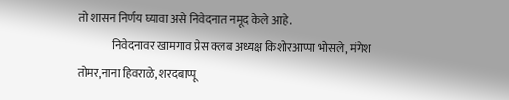तो शासन निर्णय घ्यावा असे निवेदनात नमूद केले आहे.
               निवेदनावर खामगाव प्रेस क्लब अध्यक्ष किशोरआप्पा भोसले, मंगेश तोमर,नाना हिवराळे, शरदबाप्पू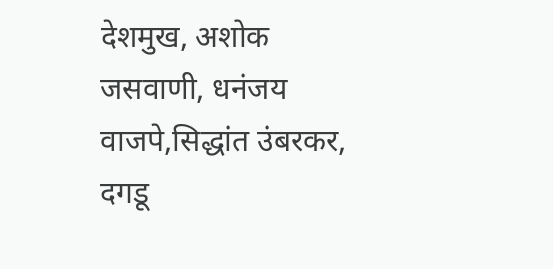देशमुख, अशोक जसवाणी, धनंजय वाजपे,सिद्धांत उंबरकर,  दगडू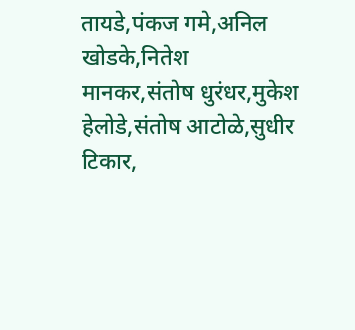तायडे,पंकज गमे,अनिल खोडके,नितेश मानकर,संतोष धुरंधर,मुकेश हेलोडे,संतोष आटोळे,सुधीर टिकार,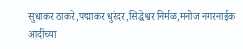सुधाकर ठाकरे,पद्माकर धुरंदर,सिद्धेश्वर निर्मळ,मनोज नगरनाईक आदींच्या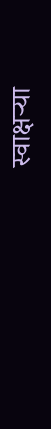स्वाक्षऱ्या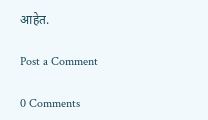आहेत.

Post a Comment

0 Comments